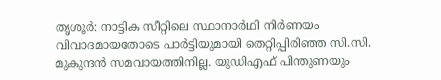തൃശൂർ: നാട്ടിക സീറ്റിലെ സ്ഥാനാർഥി നിർണയം വിവാദമായതോടെ പാർട്ടിയുമായി തെറ്റിപ്പിരിഞ്ഞ സി.സി. മുകുന്ദൻ സമവായത്തിനില്ല. യുഡിഎഫ് പിന്തുണയും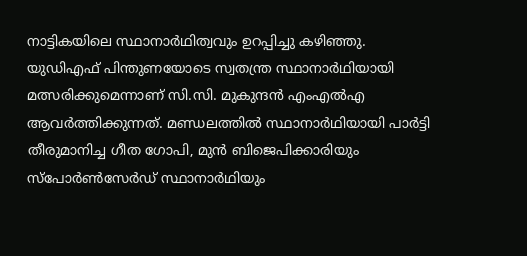നാട്ടികയിലെ സ്ഥാനാർഥിത്വവും ഉറപ്പിച്ചു കഴിഞ്ഞു. യുഡിഎഫ് പിന്തുണയോടെ സ്വതന്ത്ര സ്ഥാനാർഥിയായി മത്സരിക്കുമെന്നാണ് സി.സി. മുകുന്ദൻ എംഎൽഎ ആവർത്തിക്കുന്നത്. മണ്ഡലത്തിൽ സ്ഥാനാർഥിയായി പാർട്ടി തീരുമാനിച്ച ഗീത ഗോപി, മുൻ ബിജെപിക്കാരിയും സ്പോർൺസേർഡ് സ്ഥാനാർഥിയും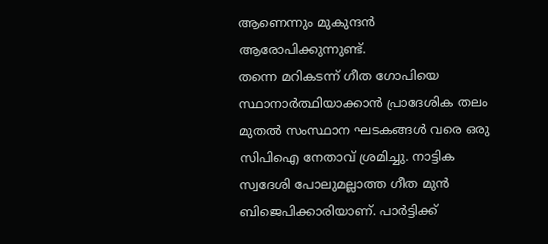ആണെന്നും മുകുന്ദൻ ആരോപിക്കുന്നുണ്ട്.
തന്നെ മറികടന്ന് ഗീത ഗോപിയെ സ്ഥാനാർത്ഥിയാക്കാൻ പ്രാദേശിക തലം മുതൽ സംസ്ഥാന ഘടകങ്ങൾ വരെ ഒരു സിപിഐ നേതാവ് ശ്രമിച്ചു. നാട്ടിക സ്വദേശി പോലുമല്ലാത്ത ഗീത മുൻ ബിജെപിക്കാരിയാണ്. പാർട്ടിക്ക്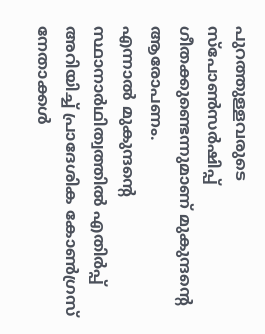പുറത്തുള്ളവരുടെ സ്പോൺസർഷിപ്പ് ഗീതക്കുണ്ടെന്നുമാണ് മുകുന്ദന്റെ ആരോപണം.
എന്നാൽ മുകുന്ദന്റെ സ്ഥാനാർഥിത്വത്തിൽ എതിർപ്പ് അറിയിച്ച് പ്രാദേശിക കോൺഗ്രസ് നേതാക്കൾ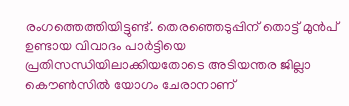രംഗത്തെത്തിയിട്ടുണ്ട്. തെരഞ്ഞെടുപ്പിന് തൊട്ട് മുൻപ് ഉണ്ടായ വിവാദം പാർട്ടിയെ പ്രതിസന്ധിയിലാക്കിയതോടെ അടിയന്തര ജില്ലാ കൌൺസിൽ യോഗം ചേരാനാണ്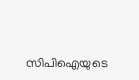സിപിഐയുടെ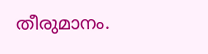തീരുമാനം.